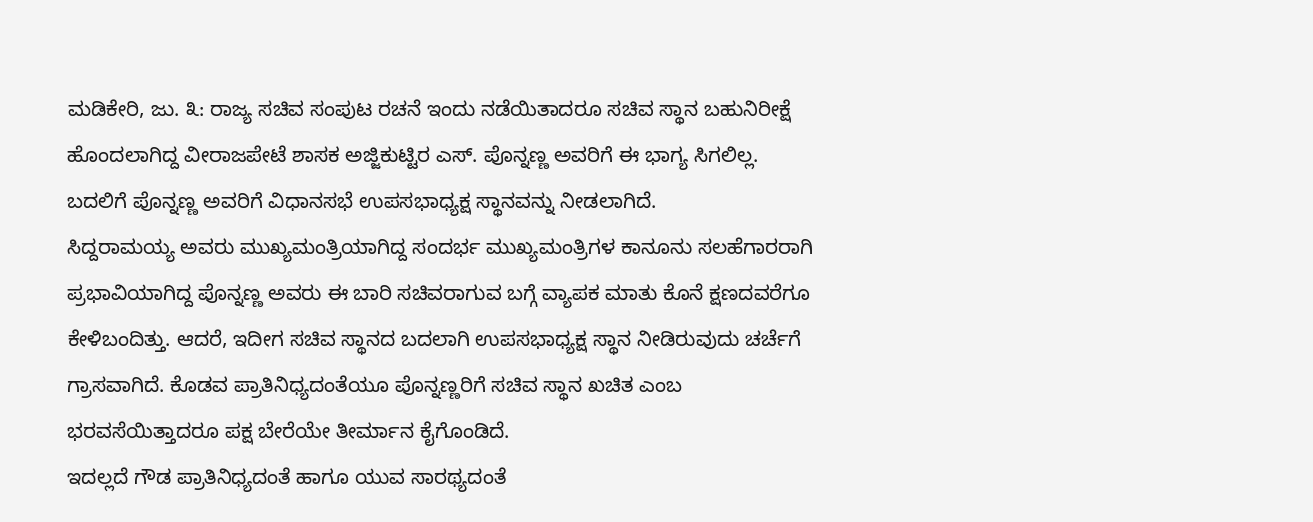ಮಡಿಕೇರಿ, ಜು. ೩: ರಾಜ್ಯ ಸಚಿವ ಸಂಪುಟ ರಚನೆ ಇಂದು ನಡೆಯಿತಾದರೂ ಸಚಿವ ಸ್ಥಾನ ಬಹುನಿರೀಕ್ಷೆ ಹೊಂದಲಾಗಿದ್ದ ವೀರಾಜಪೇಟೆ ಶಾಸಕ ಅಜ್ಜಿಕುಟ್ಟಿರ ಎಸ್. ಪೊನ್ನಣ್ಣ ಅವರಿಗೆ ಈ ಭಾಗ್ಯ ಸಿಗಲಿಲ್ಲ. ಬದಲಿಗೆ ಪೊನ್ನಣ್ಣ ಅವರಿಗೆ ವಿಧಾನಸಭೆ ಉಪಸಭಾಧ್ಯಕ್ಷ ಸ್ಥಾನವನ್ನು ನೀಡಲಾಗಿದೆ.
ಸಿದ್ದರಾಮಯ್ಯ ಅವರು ಮುಖ್ಯಮಂತ್ರಿಯಾಗಿದ್ದ ಸಂದರ್ಭ ಮುಖ್ಯಮಂತ್ರಿಗಳ ಕಾನೂನು ಸಲಹೆಗಾರರಾಗಿ ಪ್ರಭಾವಿಯಾಗಿದ್ದ ಪೊನ್ನಣ್ಣ ಅವರು ಈ ಬಾರಿ ಸಚಿವರಾಗುವ ಬಗ್ಗೆ ವ್ಯಾಪಕ ಮಾತು ಕೊನೆ ಕ್ಷಣದವರೆಗೂ ಕೇಳಿಬಂದಿತ್ತು. ಆದರೆ, ಇದೀಗ ಸಚಿವ ಸ್ಥಾನದ ಬದಲಾಗಿ ಉಪಸಭಾಧ್ಯಕ್ಷ ಸ್ಥಾನ ನೀಡಿರುವುದು ಚರ್ಚೆಗೆ ಗ್ರಾಸವಾಗಿದೆ. ಕೊಡವ ಪ್ರಾತಿನಿಧ್ಯದಂತೆಯೂ ಪೊನ್ನಣ್ಣರಿಗೆ ಸಚಿವ ಸ್ಥಾನ ಖಚಿತ ಎಂಬ ಭರವಸೆಯಿತ್ತಾದರೂ ಪಕ್ಷ ಬೇರೆಯೇ ತೀರ್ಮಾನ ಕೈಗೊಂಡಿದೆ.
ಇದಲ್ಲದೆ ಗೌಡ ಪ್ರಾತಿನಿಧ್ಯದಂತೆ ಹಾಗೂ ಯುವ ಸಾರಥ್ಯದಂತೆ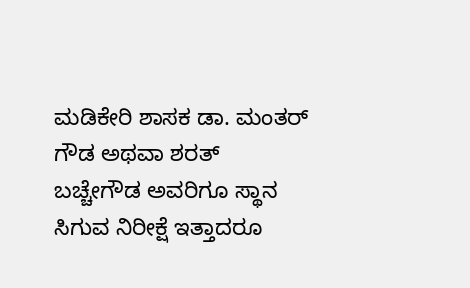ಮಡಿಕೇರಿ ಶಾಸಕ ಡಾ. ಮಂತರ್ ಗೌಡ ಅಥವಾ ಶರತ್ ಬಚ್ಚೇಗೌಡ ಅವರಿಗೂ ಸ್ಥಾನ ಸಿಗುವ ನಿರೀಕ್ಷೆ ಇತ್ತಾದರೂ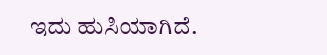ಇದು ಹುಸಿಯಾಗಿದೆ.